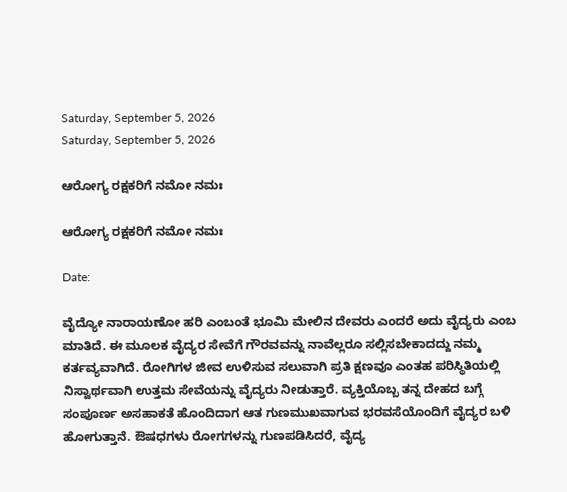Saturday, September 5, 2026
Saturday, September 5, 2026

ಆರೋಗ್ಯ ರಕ್ಷಕರಿಗೆ ನಮೋ ನಮಃ

ಆರೋಗ್ಯ ರಕ್ಷಕರಿಗೆ ನಮೋ ನಮಃ

Date:

ವೈದ್ಯೋ ನಾರಾಯಣೋ ಹರಿ ಎಂಬಂತೆ ಭೂಮಿ ಮೇಲಿನ ದೇವರು ಎಂದರೆ ಅದು ವೈದ್ಯರು ಎಂಬ ಮಾತಿದೆ. ಈ ಮೂಲಕ ವೈದ್ಯರ ಸೇವೆಗೆ ಗೌರವವನ್ನು ನಾವೆಲ್ಲರೂ ಸಲ್ಲಿಸಬೇಕಾದದ್ದು ನಮ್ಮ ಕರ್ತವ್ಯವಾಗಿದೆ. ರೋಗಿಗಳ ಜೀವ ಉಳಿಸುವ ಸಲುವಾಗಿ ಪ್ರತಿ ಕ್ಷಣವೂ ಎಂತಹ ಪರಿಸ್ಥಿತಿಯಲ್ಲಿ ನಿಸ್ವಾರ್ಥವಾಗಿ ಉತ್ತಮ ಸೇವೆಯನ್ನು ವೈದ್ಯರು ನೀಡುತ್ತಾರೆ. ವ್ಯಕ್ತಿಯೊಬ್ಬ ತನ್ನ ದೇಹದ ಬಗ್ಗೆ ಸಂಪೂರ್ಣ ಅಸಹಾಕತೆ ಹೊಂದಿದಾಗ ಆತ ಗುಣಮುಖವಾಗುವ ಭರವಸೆಯೊಂದಿಗೆ ವೈದ್ಯರ ಬಳಿ ಹೋಗುತ್ತಾನೆ. ಔಷಧಗಳು ರೋಗಗಳನ್ನು ಗುಣಪಡಿಸಿದರೆ, ವೈದ್ಯ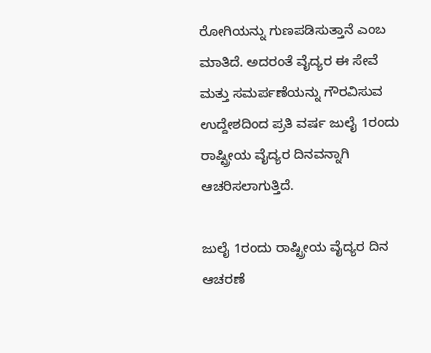ರೋಗಿಯನ್ನು ಗುಣಪಡಿಸುತ್ತಾನೆ ಎಂಬ ಮಾತಿದೆ. ಅದರಂತೆ ವೈದ್ಯರ ಈ ಸೇವೆ ಮತ್ತು ಸಮರ್ಪಣೆಯನ್ನು ಗೌರವಿಸುವ ಉದ್ದೇಶದಿಂದ ಪ್ರತಿ ವರ್ಷ ಜುಲೈ 1ರಂದು ರಾಷ್ಟ್ರೀಯ ವೈದ್ಯರ ದಿನವನ್ನಾಗಿ ಆಚರಿಸಲಾಗುತ್ತಿದೆ.

ಜುಲೈ 1ರಂದು ರಾಷ್ಟ್ರೀಯ ವೈದ್ಯರ ದಿನ ಆಚರಣೆ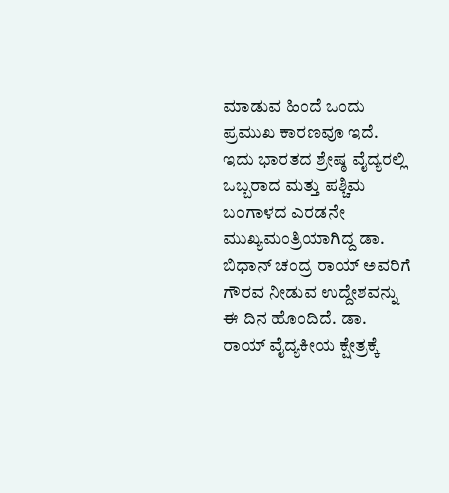ಮಾಡುವ ಹಿಂದೆ ಒಂದು ಪ್ರಮುಖ ಕಾರಣವೂ ಇದೆ. ಇದು ಭಾರತದ ಶ್ರೇಷ್ಠ ವೈದ್ಯರಲ್ಲಿ ಒಬ್ಬರಾದ ಮತ್ತು ಪಶ್ಚಿಮ ಬಂಗಾಳದ ಎರಡನೇ ಮುಖ್ಯಮಂತ್ರಿಯಾಗಿದ್ದ ಡಾ. ಬಿಧಾನ್ ಚಂದ್ರ ರಾಯ್ ಅವರಿಗೆ ಗೌರವ ನೀಡುವ ಉದ್ದೇಶವನ್ನು ಈ ದಿನ ಹೊಂದಿದೆ. ಡಾ. ರಾಯ್ ವೈದ್ಯಕೀಯ ಕ್ಷೇತ್ರಕ್ಕೆ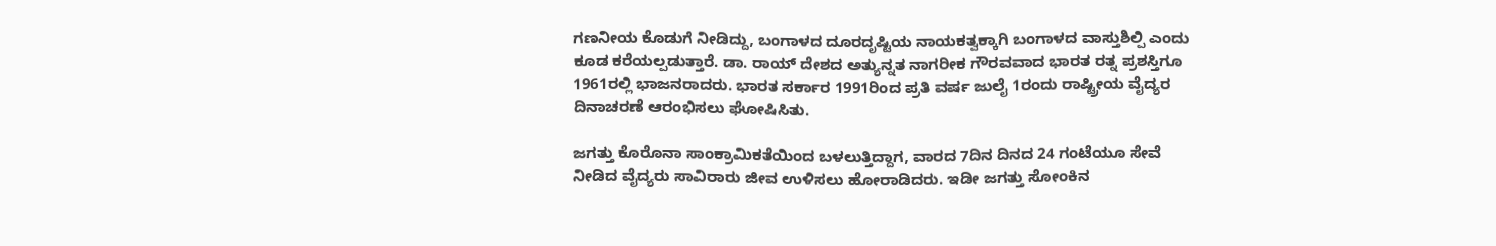ಗಣನೀಯ ಕೊಡುಗೆ ನೀಡಿದ್ದು, ಬಂಗಾಳದ ದೂರದೃಷ್ಟಿಯ ನಾಯಕತ್ವಕ್ಕಾಗಿ ಬಂಗಾಳದ ವಾಸ್ತುಶಿಲ್ಪಿ ಎಂದು ಕೂಡ ಕರೆಯಲ್ಪಡುತ್ತಾರೆ. ಡಾ. ರಾಯ್ ದೇಶದ ಅತ್ಯುನ್ನತ ನಾಗರೀಕ ಗೌರವವಾದ ಭಾರತ ರತ್ನ ಪ್ರಶಸ್ತಿಗೂ 1961ರಲ್ಲಿ ಭಾಜನರಾದರು. ಭಾರತ ಸರ್ಕಾರ 1991ರಿಂದ ಪ್ರತಿ ವರ್ಷ ಜುಲೈ 1ರಂದು ರಾಷ್ಟ್ರೀಯ ವೈದ್ಯರ ದಿನಾಚರಣೆ ಆರಂಭಿಸಲು ಘೋಷಿಸಿತು.

ಜಗತ್ತು ಕೊರೊನಾ ಸಾಂಕ್ರಾಮಿಕತೆಯಿಂದ ಬಳಲುತ್ತಿದ್ದಾಗ, ವಾರದ 7ದಿನ ದಿನದ 24 ಗಂಟೆಯೂ ಸೇವೆ ನೀಡಿದ ವೈದ್ಯರು ಸಾವಿರಾರು ಜೀವ ಉಳಿಸಲು ಹೋರಾಡಿದರು. ಇಡೀ ಜಗತ್ತು ಸೋಂಕಿನ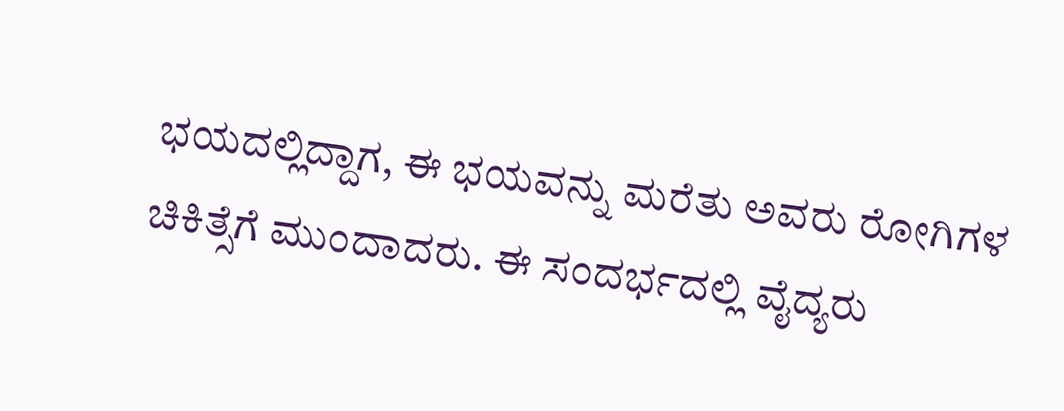ಭಯದಲ್ಲಿದ್ದಾಗ, ಈ ಭಯವನ್ನು ಮರೆತು ಅವರು ರೋಗಿಗಳ ಚಿಕಿತ್ಸೆಗೆ ಮುಂದಾದರು. ಈ ಸಂದರ್ಭದಲ್ಲಿ ವೈದ್ಯರು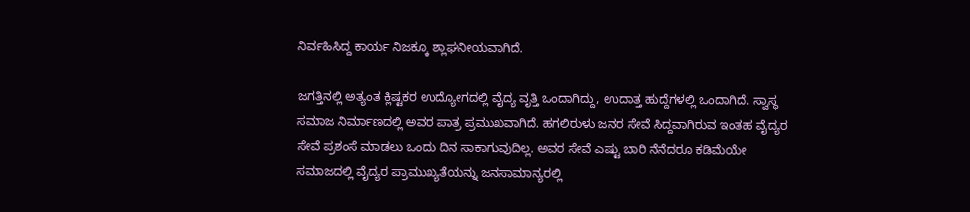ನಿರ್ವಹಿಸಿದ್ದ ಕಾರ್ಯ ನಿಜಕ್ಕೂ ಶ್ಲಾಘನೀಯವಾಗಿದೆ.

ಜಗತ್ತಿನಲ್ಲಿ ಅತ್ಯಂತ ಕ್ಲಿಷ್ಟಕರ ಉದ್ಯೋಗದಲ್ಲಿ ವೈದ್ಯ ವೃತ್ತಿ ಒಂದಾಗಿದ್ದು, ಉದಾತ್ತ ಹುದ್ದೆಗಳಲ್ಲಿ ಒಂದಾಗಿದೆ. ಸ್ವಾಸ್ಥ ಸಮಾಜ ನಿರ್ಮಾಣದಲ್ಲಿ ಅವರ ಪಾತ್ರ ಪ್ರಮುಖವಾಗಿದೆ. ಹಗಲಿರುಳು ಜನರ ಸೇವೆ ಸಿದ್ದವಾಗಿರುವ ಇಂತಹ ವೈದ್ಯರ ಸೇವೆ ಪ್ರಶಂಸೆ ಮಾಡಲು ಒಂದು ದಿನ ಸಾಕಾಗುವುದಿಲ್ಲ. ಅವರ ಸೇವೆ ಎಷ್ಟು ಬಾರಿ ನೆನೆದರೂ ಕಡಿಮೆಯೇ ಸಮಾಜದಲ್ಲಿ ವೈದ್ಯರ ಪ್ರಾಮುಖ್ಯತೆಯನ್ನು ಜನಸಾಮಾನ್ಯರಲ್ಲಿ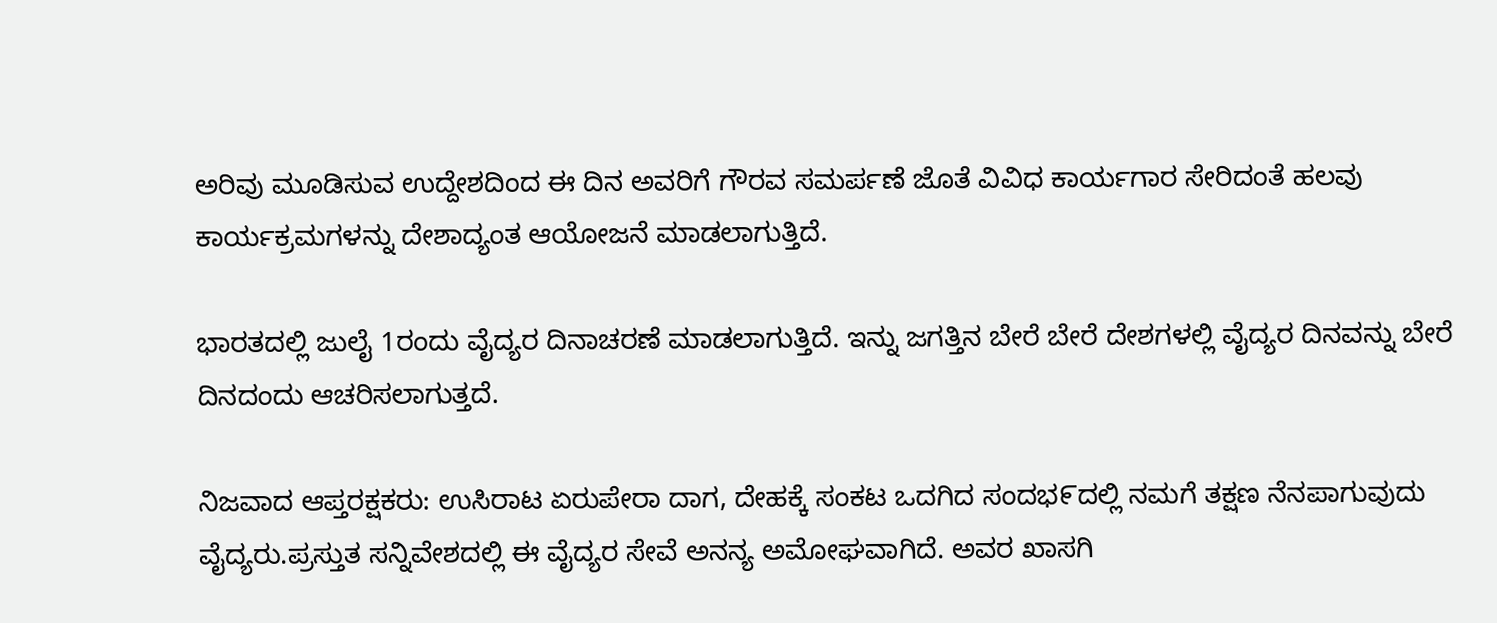ಅರಿವು ಮೂಡಿಸುವ ಉದ್ದೇಶದಿಂದ ಈ ದಿನ ಅವರಿಗೆ ಗೌರವ ಸಮರ್ಪಣೆ ಜೊತೆ ವಿವಿಧ ಕಾರ್ಯಗಾರ ಸೇರಿದಂತೆ ಹಲವು ಕಾರ್ಯಕ್ರಮಗಳನ್ನು ದೇಶಾದ್ಯಂತ ಆಯೋಜನೆ ಮಾಡಲಾಗುತ್ತಿದೆ.

ಭಾರತದಲ್ಲಿ ಜುಲೈ 1ರಂದು ವೈದ್ಯರ ದಿನಾಚರಣೆ ಮಾಡಲಾಗುತ್ತಿದೆ. ಇನ್ನು ಜಗತ್ತಿನ ಬೇರೆ ಬೇರೆ ದೇಶಗಳಲ್ಲಿ ವೈದ್ಯರ ದಿನವನ್ನು ಬೇರೆ ದಿನದಂದು ಆಚರಿಸಲಾಗುತ್ತದೆ.

ನಿಜವಾದ ಆಪ್ತರಕ್ಷಕರು: ಉಸಿರಾಟ ಏರುಪೇರಾ ದಾಗ, ದೇಹಕ್ಕೆ ಸಂಕಟ ಒದಗಿದ ಸಂದಭ೯ದಲ್ಲಿ ನಮಗೆ ತಕ್ಷಣ ನೆನಪಾಗುವುದು ವೈದ್ಯರು.ಪ್ರಸ್ತುತ ಸನ್ನಿವೇಶದಲ್ಲಿ ಈ ವೈದ್ಯರ ಸೇವೆ ಅನನ್ಯ ಅಮೋಘವಾಗಿದೆ. ಅವರ ಖಾಸಗಿ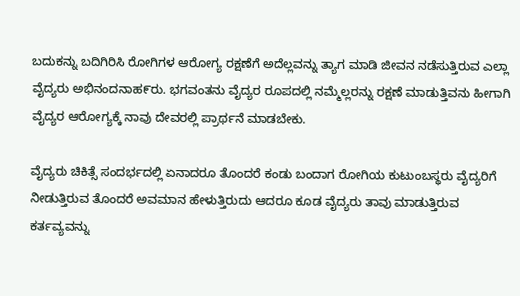ಬದುಕನ್ನು ಬದಿಗಿರಿಸಿ ರೋಗಿಗಳ ಆರೋಗ್ಯ ರಕ್ಷಣೆಗೆ ಅದೆಲ್ಲವನ್ನು ತ್ಯಾಗ ಮಾಡಿ ಜೀವನ ನಡೆಸುತ್ತಿರುವ ಎಲ್ಲಾ ವೈದ್ಯರು ಅಭಿನಂದನಾಹ೯ರು. ಭಗವಂತನು ವೈದ್ಯರ ರೂಪದಲ್ಲಿ ನಮ್ಮೆಲ್ಲರನ್ನು ರಕ್ಷಣೆ ಮಾಡುತ್ತಿವನು ಹೀಗಾಗಿ ವೈದ್ಯರ ಆರೋಗ್ಯಕ್ಕೆ ನಾವು ದೇವರಲ್ಲಿ ಪ್ರಾರ್ಥನೆ ಮಾಡಬೇಕು.

ವೈದ್ಯರು ಚಿಕಿತ್ಸೆ ಸಂದರ್ಭದಲ್ಲಿ ಏನಾದರೂ ತೊಂದರೆ ಕಂಡು ಬಂದಾಗ ರೋಗಿಯ ಕುಟುಂಬಸ್ಥರು ವೈದ್ಯರಿಗೆ ನೀಡುತ್ತಿರುವ ತೊಂದರೆ ಅವಮಾನ ಹೇಳುತ್ತಿರುದು ಆದರೂ ಕೂಡ ವೈದ್ಯರು ತಾವು ಮಾಡುತ್ತಿರುವ ಕರ್ತವ್ಯವನ್ನು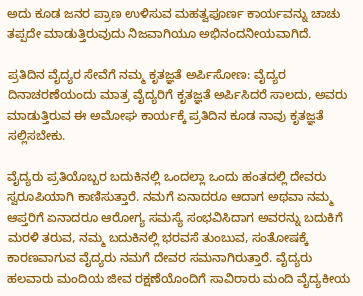ಅದು ಕೂಡ ಜನರ ಪ್ರಾಣ ಉಳಿಸುವ ಮಹತ್ವಪೂರ್ಣ ಕಾರ್ಯವನ್ನು ಚಾಚು ತಪ್ಪದೇ ಮಾಡುತ್ತಿರುವುದು ನಿಜವಾಗಿಯೂ ಅಭಿನಂದನೀಯವಾಗಿದೆ.

ಪ್ರತಿದಿನ ವೈದ್ಯರ ಸೇವೆಗೆ ನಮ್ಮ ಕೃತಜ್ಞತೆ ಅರ್ಪಿಸೋಣ: ವೈದ್ಯರ ದಿನಾಚರಣೆಯಂದು ಮಾತ್ರ ವೈದ್ಯರಿಗೆ ಕೃತಜ್ಞತೆ ಅರ್ಪಿಸಿದರೆ ಸಾಲದು, ಅವರು ಮಾಡುತ್ತಿರುವ ಈ ಅಮೋಘ ಕಾರ್ಯಕ್ಕೆ ಪ್ರತಿದಿನ ಕೂಡ ನಾವು ಕೃತಜ್ಞತೆ ಸಲ್ಲಿಸಬೇಕು.

ವೈದ್ಯರು ಪ್ರತಿಯೊಬ್ಬರ ಬದುಕಿನಲ್ಲಿ ಒಂದಲ್ಲಾ ಒಂದು ಹಂತದಲ್ಲಿ ದೇವರು ಸ್ವರೂಪಿಯಾಗಿ ಕಾಣಿಸುತ್ತಾರೆ. ನಮಗೆ ಏನಾದರೂ ಆದಾಗ ಅಥವಾ ನಮ್ಮ ಆಪ್ತರಿಗೆ ಏನಾದರೂ ಆರೋಗ್ಯ ಸಮಸ್ಯೆ ಸಂಭವಿಸಿದಾಗ ಅವರನ್ನು ಬದುಕಿಗೆ ಮರಳಿ ತರುವ, ನಮ್ಮ ಬದುಕಿನಲ್ಲಿ ಭರವಸೆ ತುಂಬುವ, ಸಂತೋಷಕ್ಕೆ ಕಾರಣವಾಗುವ ವೈದ್ಯರು ನಮಗೆ ದೇವರ ಸಮನಾಗಿರುತ್ತಾರೆ. ವೈದ್ಯರು ಹಲವಾರು ಮಂದಿಯ ಜೀವ ರಕ್ಷಣೆಯೊಂದಿಗೆ ಸಾವಿರಾರು ಮಂದಿ ವೈದ್ಯಕೀಯ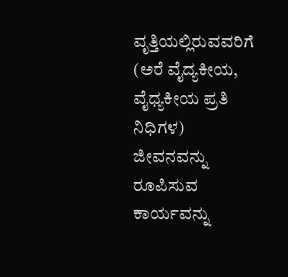ವೃತ್ತಿಯಲ್ಲಿರುವವರಿಗೆ (ಅರೆ ವೈದ್ಯಕೀಯ, ವೈಧ್ಯಕೀಯ ಪ್ರತಿ ನಿಧಿಗಳ) ಜೀವನವನ್ನು ರೂಪಿಸುವ ಕಾರ್ಯವನ್ನು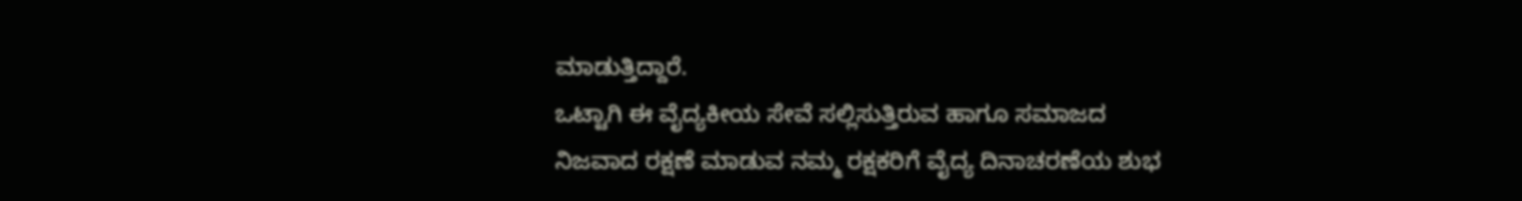ಮಾಡುತ್ತಿದ್ದಾರೆ.
ಒಟ್ಟಾಗಿ ಈ ವೈದ್ಯಕೀಯ ಸೇವೆ ಸಲ್ಲಿಸುತ್ತಿರುವ ಹಾಗೂ ಸಮಾಜದ ನಿಜವಾದ ರಕ್ಷಣೆ ಮಾಡುವ ನಮ್ಮ ರಕ್ಷಕರಿಗೆ ವೈದ್ಯ ದಿನಾಚರಣೆಯ ಶುಭ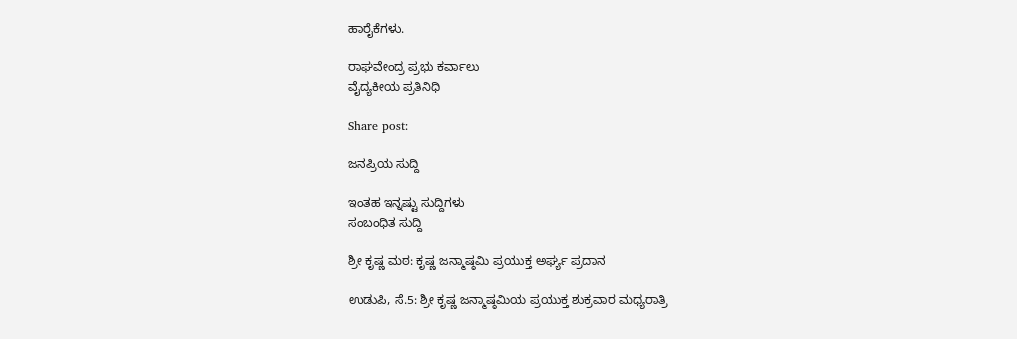ಹಾರೈಕೆಗಳು.

ರಾಘವೇಂದ್ರ ಪ್ರಭು ಕರ್ವಾಲು
ವೈದ್ಯಕೀಯ ಪ್ರತಿನಿಧಿ

Share post:

ಜನಪ್ರಿಯ ಸುದ್ದಿ

ಇಂತಹ ಇನ್ನಷ್ಟು ಸುದ್ದಿಗಳು
ಸಂಬಂಧಿತ ಸುದ್ದಿ

ಶ್ರೀ ಕೃಷ್ಣ ಮಠ: ಕೃಷ್ಣ ಜನ್ಮಾಷ್ಠಮಿ ಪ್ರಯುಕ್ತ ಅರ್ಘ್ಯ ಪ್ರದಾನ

ಉಡುಪಿ, ಸೆ.5: ಶ್ರೀ ಕೃಷ್ಣ ಜನ್ಮಾಷ್ಠಮಿಯ ಪ್ರಯುಕ್ತ ಶುಕ್ರವಾರ ಮಧ್ಯರಾತ್ರಿ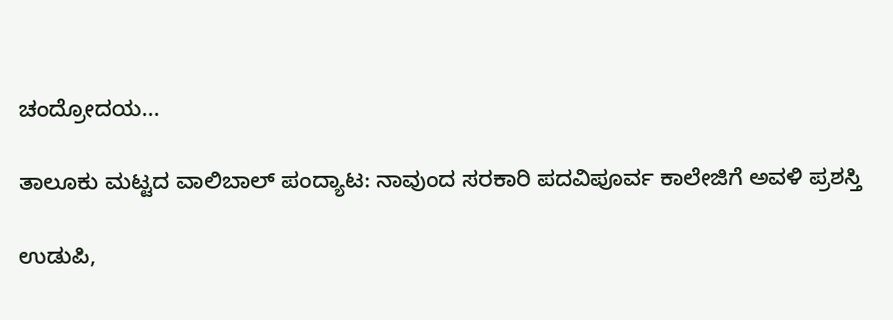ಚಂದ್ರೋದಯ...

ತಾಲೂಕು ಮಟ್ಟದ ವಾಲಿಬಾಲ್ ಪಂದ್ಯಾಟ: ನಾವುಂದ ಸರಕಾರಿ ಪದವಿಪೂರ್ವ ಕಾಲೇಜಿಗೆ ಅವಳಿ ಪ್ರಶಸ್ತಿ

ಉಡುಪಿ,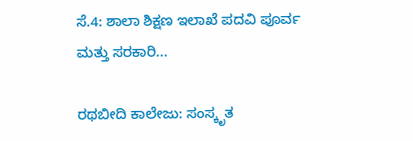ಸೆ.4: ಶಾಲಾ ಶಿಕ್ಷಣ ಇಲಾಖೆ ಪದವಿ ಪೂರ್ವ ಮತ್ತು ಸರಕಾರಿ...

ರಥಬೀದಿ ಕಾಲೇಜು: ಸಂಸ್ಕೃತ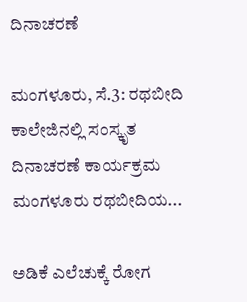ದಿನಾಚರಣೆ

ಮಂಗಳೂರು, ಸೆ.3: ರಥಬೀದಿ ಕಾಲೇಜಿನಲ್ಲಿ ಸಂಸ್ಕೃತ ದಿನಾಚರಣೆ ಕಾರ್ಯಕ್ರಮ ಮಂಗಳೂರು ರಥಬೀದಿಯ...

ಅಡಿಕೆ ಎಲೆಚುಕ್ಕೆ ರೋಗ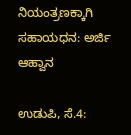ನಿಯಂತ್ರಣಕ್ಕಾಗಿ ಸಹಾಯಧನ: ಅರ್ಜಿ ಆಹ್ವಾನ

ಉಡುಪಿ, ಸೆ.4: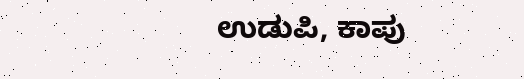ಉಡುಪಿ, ಕಾಪು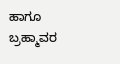ಹಾಗೂ ಬ್ರಹ್ಮಾವರ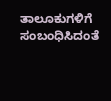ತಾಲೂಕುಗಳಿಗೆ ಸಂಬಂಧಿಸಿದಂತೆ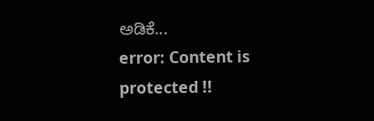ಅಡಿಕೆ...
error: Content is protected !!